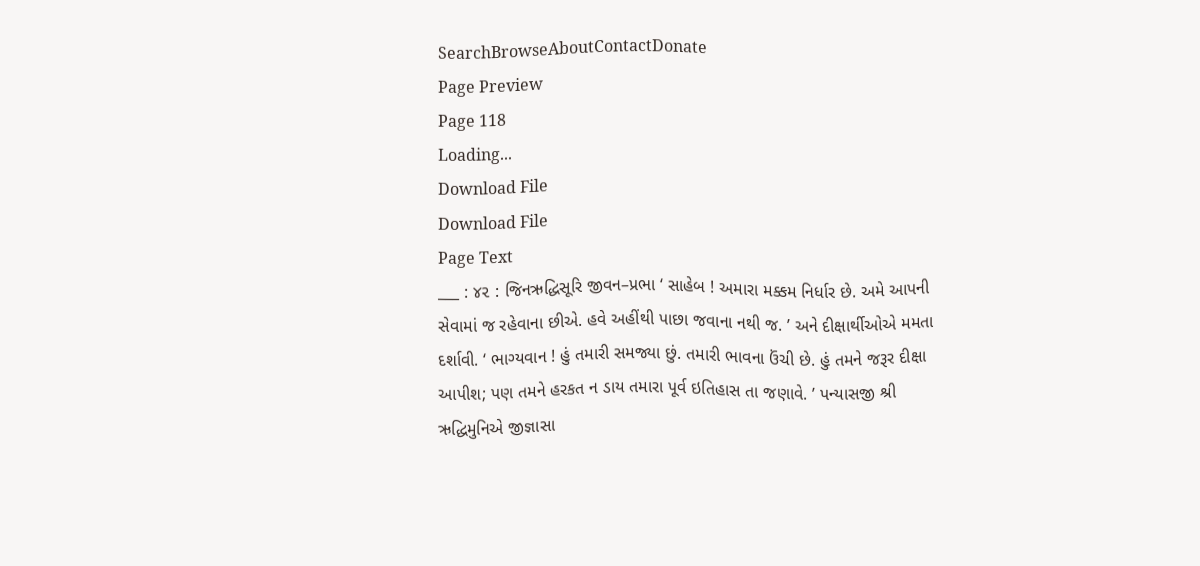SearchBrowseAboutContactDonate
Page Preview
Page 118
Loading...
Download File
Download File
Page Text
___ : ૪૨ : જિનઋદ્ધિસૂરિ જીવન–પ્રભા ‘ સાહેબ ! અમારા મક્કમ નિર્ધાર છે. અમે આપની સેવામાં જ રહેવાના છીએ. હવે અહીંથી પાછા જવાના નથી જ. ’ અને દીક્ષાર્થીઓએ મમતા દર્શાવી. ‘ ભાગ્યવાન ! હું તમારી સમજ્યા છું. તમારી ભાવના ઉંચી છે. હું તમને જરૂર દીક્ષા આપીશ; પણ તમને હરકત ન ડાય તમારા પૂર્વ ઇતિહાસ તા જણાવે. ’ પન્યાસજી શ્રી ઋદ્ધિમુનિએ જીજ્ઞાસા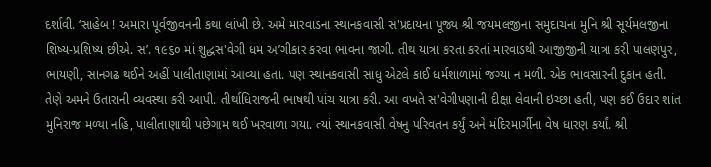દર્શાવી. ‘સાહેબ ! અમારા પૂર્વજીવનની કથા લાંખી છે. અમે મારવાડના સ્થાનકવાસી સ'પ્રદાયના પૂજ્ય શ્રી જયમલજીના સમુદાચના મુનિ શ્રી સૂર્યમલજીના શિષ્ય-પ્રશિષ્ય છીએ. સ’. ૧૯૬૦ માં શુદ્ધસ'વેગી ધમ અ’ગીકાર કરવા ભાવના જાગી. તીથ યાત્રા કરતા કરતાં મારવાડથી આજીજીની યાત્રા કરી પાલણપુર, ભાયણી, સાનગઢ થઈને અહીં પાલીતાણામાં આવ્યા હતા. પણ સ્થાનકવાસી સાધુ એટલે કાઈ ધર્મશાળામાં જગ્યા ન મળી. એક ભાવસારની દુકાન હતી. તેણે અમને ઉતારાની વ્યવસ્થા કરી આપી. તીર્થાધિરાજની ભાષથી પાંચ યાત્રા કરી. આ વખતે સ'વેગીપણાની દીક્ષા લેવાની ઇચ્છા હતી, પણ કઈ ઉદાર શાંત મુનિરાજ મળ્યા નહિ, પાલીતાણાથી પછેગામ થઈ ખરવાળા ગયા. ત્યાં સ્થાનકવાસી વેષનુ પરિવતન કર્યું અને મંદિરમાર્ગીના વેષ ધારણ કર્યાં. શ્રી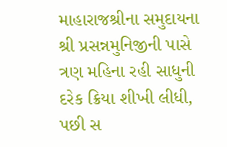માહારાજશ્રીના સમુદાયના શ્રી પ્રસન્નમુનિજીની પાસે ત્રણ મહિના રહી સાધુની દરેક ક્રિયા શીખી લીધી, પછી સ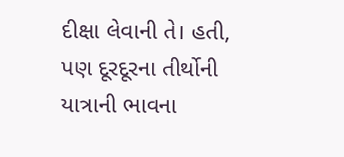દીક્ષા લેવાની તે। હતી, પણ દૂરદૂરના તીર્થોની યાત્રાની ભાવના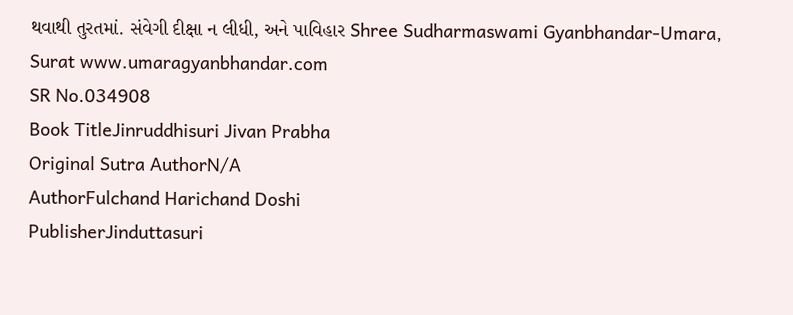થવાથી તુરતમાં. સંવેગી દીક્ષા ન લીધી, અને પાવિહાર Shree Sudharmaswami Gyanbhandar-Umara, Surat www.umaragyanbhandar.com
SR No.034908
Book TitleJinruddhisuri Jivan Prabha
Original Sutra AuthorN/A
AuthorFulchand Harichand Doshi
PublisherJinduttasuri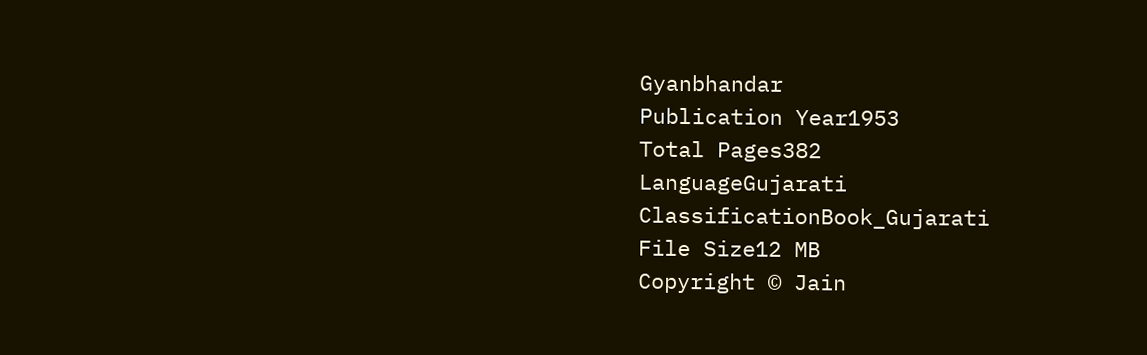Gyanbhandar
Publication Year1953
Total Pages382
LanguageGujarati
ClassificationBook_Gujarati
File Size12 MB
Copyright © Jain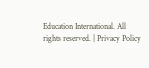Education International. All rights reserved. | Privacy Policy